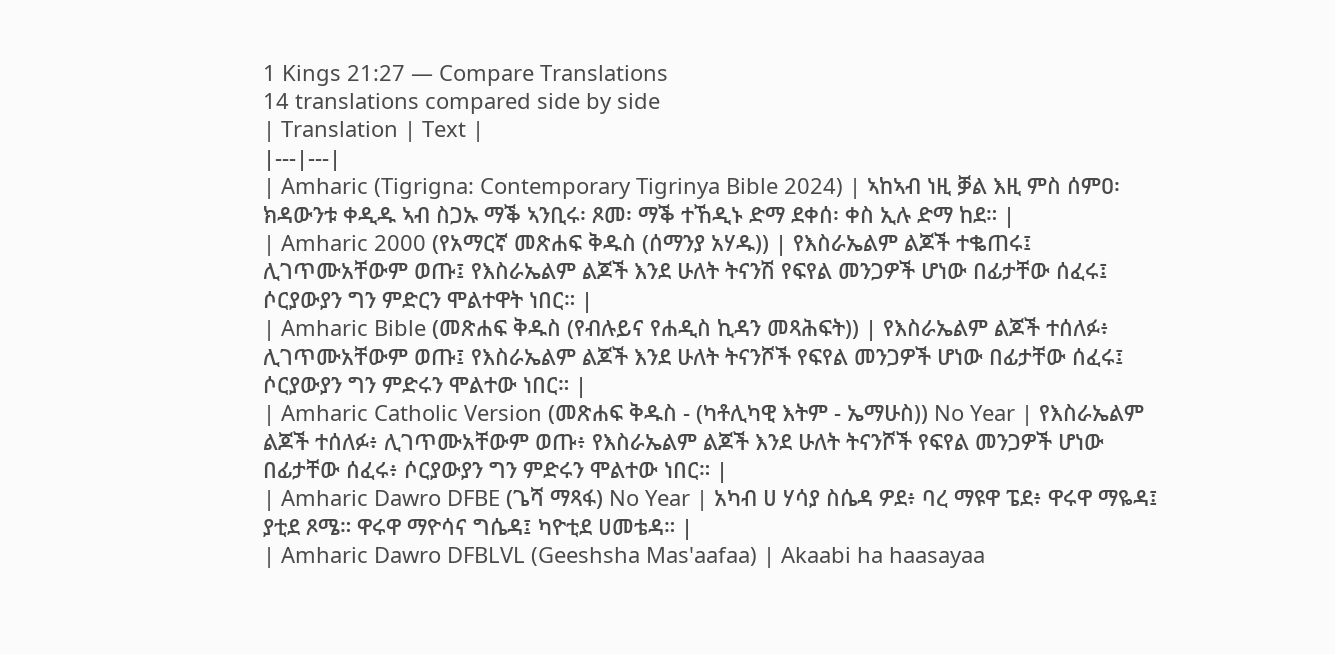1 Kings 21:27 — Compare Translations
14 translations compared side by side
| Translation | Text |
|---|---|
| Amharic (Tigrigna: Contemporary Tigrinya Bible 2024) | ኣከኣብ ነዚ ቓል እዚ ምስ ሰምዐ፡ ክዳውንቱ ቀዲዱ ኣብ ስጋኡ ማቕ ኣንቢሩ፡ ጾመ፡ ማቕ ተኸዲኑ ድማ ደቀሰ፡ ቀስ ኢሉ ድማ ከደ። |
| Amharic 2000 (የአማርኛ መጽሐፍ ቅዱስ (ሰማንያ አሃዱ)) | የእስራኤልም ልጆች ተቈጠሩ፤ ሊገጥሙአቸውም ወጡ፤ የእስራኤልም ልጆች እንደ ሁለት ትናንሽ የፍየል መንጋዎች ሆነው በፊታቸው ሰፈሩ፤ ሶርያውያን ግን ምድርን ሞልተዋት ነበር። |
| Amharic Bible (መጽሐፍ ቅዱስ (የብሉይና የሐዲስ ኪዳን መጻሕፍት)) | የእስራኤልም ልጆች ተሰለፉ፥ ሊገጥሙአቸውም ወጡ፤ የእስራኤልም ልጆች እንደ ሁለት ትናንሾች የፍየል መንጋዎች ሆነው በፊታቸው ሰፈሩ፤ ሶርያውያን ግን ምድሩን ሞልተው ነበር። |
| Amharic Catholic Version (መጽሐፍ ቅዱስ - (ካቶሊካዊ እትም - ኤማሁስ)) No Year | የእስራኤልም ልጆች ተሰለፉ፥ ሊገጥሙአቸውም ወጡ፥ የእስራኤልም ልጆች እንደ ሁለት ትናንሾች የፍየል መንጋዎች ሆነው በፊታቸው ሰፈሩ፥ ሶርያውያን ግን ምድሩን ሞልተው ነበር። |
| Amharic Dawro DFBE (ጌሻ ማጻፋ) No Year | አካብ ሀ ሃሳያ ስሴዳ ዎደ፥ ባረ ማዩዋ ፔደ፥ ዋሩዋ ማዬዳ፤ ያቲደ ጾሜ። ዋሩዋ ማዮሳና ግሴዳ፤ ካዮቲደ ሀመቴዳ። |
| Amharic Dawro DFBLVL (Geeshsha Mas'aafaa) | Akaabi ha haasayaa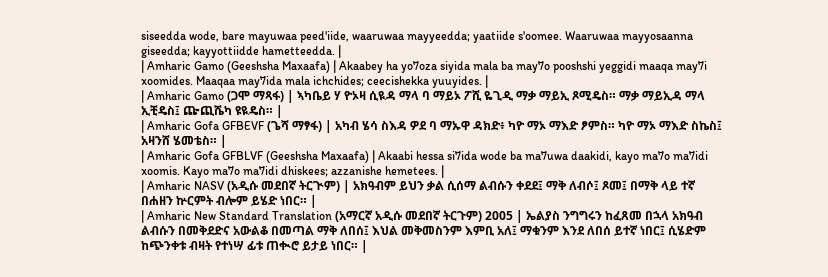siseedda wode, bare mayuwaa peed'iide, waaruwaa mayyeedda; yaatiide s'oomee. Waaruwaa mayyosaanna giseedda; kayyottiidde hametteedda. |
| Amharic Gamo (Geeshsha Maxaafa) | Akaabey ha yo7oza siyida mala ba may7o pooshshi yeggidi maaqa may7i xoomides. Maaqaa may7ida mala ichchides; ceecishekka yuuyides. |
| Amharic Gamo (ጋሞ ማጻፋ) | ኣካቤይ ሃ ዮኦዛ ሲዪዳ ማላ ባ ማይኦ ፖሺ ዬጊዲ ማቃ ማይኢ ጾሚዴስ። ማቃ ማይኢዳ ማላ ኢቺዴስ፤ ጬጪሼካ ዩዪዴስ። |
| Amharic Gofa GFBEVF (ጌሻ ማፃፋ) | አካብ ሄሳ ስእዳ ዎደ ባ ማኡዋ ዳክድ፥ ካዮ ማኦ ማእድ ፆምስ። ካዮ ማኦ ማእድ ስኬስ፤ አዛንሸ ሄመቴስ። |
| Amharic Gofa GFBLVF (Geeshsha Maxaafa) | Akaabi hessa si7ida wode ba ma7uwa daakidi, kayo ma7o ma7idi xoomis. Kayo ma7o ma7idi dhiskees; azzanishe hemetees. |
| Amharic NASV (አዲሱ መደበኛ ትርጒም) | አክዓብም ይህን ቃል ሲሰማ ልብሱን ቀደደ፤ ማቅ ለብሶ፤ ጾመ፤ በማቅ ላይ ተኛ በሐዘን ኵርምት ብሎም ይሄድ ነበር። |
| Amharic New Standard Translation (አማርኛ አዲሱ መደበኛ ትርጉም) 2005 | ኤልያስ ንግግሩን ከፈጸመ በኋላ አክዓብ ልብሱን በመቅደድና አውልቆ በመጣል ማቅ ለበሰ፤ እህል መቅመስንም እምቢ አለ፤ ማቁንም እንደ ለበሰ ይተኛ ነበር፤ ሲሄድም ከጭንቀቱ ብዛት የተነሣ ፊቱ ጠቊሮ ይታይ ነበር። |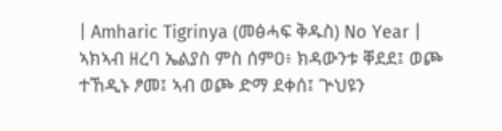| Amharic Tigrinya (መፅሓፍ ቅዱስ) No Year | ኣክኣብ ዘረባ ኤልያስ ምስ ሰምዐ፥ ክዳውንቱ ቐደደ፤ ወጮ ተኸዲኑ ፆመ፤ ኣብ ወጮ ድማ ደቀሰ፤ ጕህዩን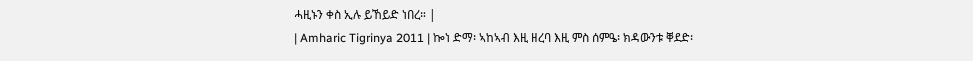ሓዚኑን ቀስ ኢሉ ይኸይድ ነበረ። |
| Amharic Tigrinya 2011 | ኰነ ድማ፡ ኣከኣብ እዚ ዘረባ እዚ ምስ ሰምዔ፡ ክዳውንቱ ቐደድ፡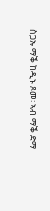ስጋኡ ማቕ ከዲኑ ጾመ፡ ኣብ ማቕ ድማ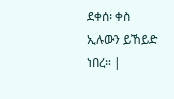ደቀሰ፡ ቀስ ኢሉውን ይኸይድ ነበረ። |